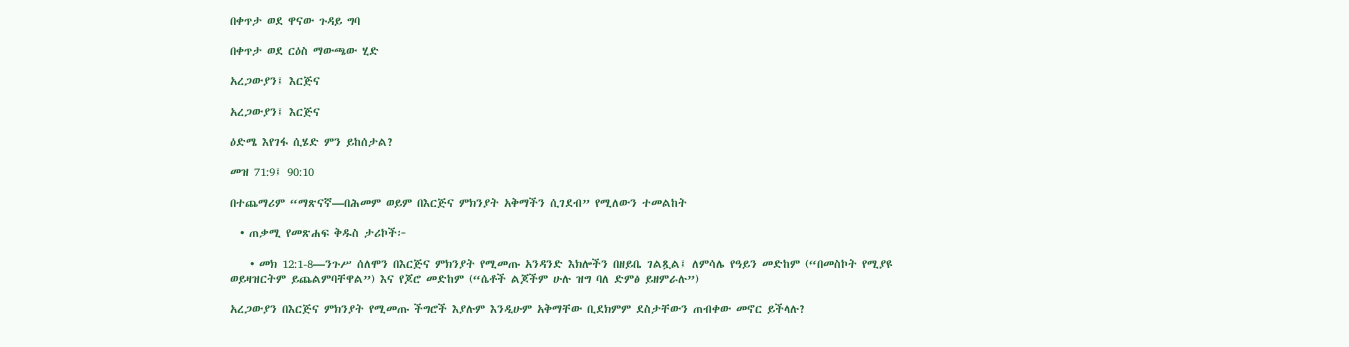በቀጥታ ወደ ዋናው ጉዳይ ግባ

በቀጥታ ወደ ርዕስ ማውጫው ሂድ

አረጋውያን፤ እርጅና

አረጋውያን፤ እርጅና

ዕድሜ እየገፋ ሲሄድ ምን ይከሰታል?

መዝ 71:9፤ 90:10

በተጨማሪም “ማጽናኛ—በሕመም ወይም በእርጅና ምክንያት አቅማችን ሲገደብ” የሚለውን ተመልከት

  • ጠቃሚ የመጽሐፍ ቅዱስ ታሪኮች፦

    • መክ 12:1-8—ንጉሥ ሰለሞን በእርጅና ምክንያት የሚመጡ አንዳንድ እክሎችን በዘይቤ ገልጿል፤ ለምሳሌ የዓይን መድከም (“በመስኮት የሚያዩ ወይዛዝርትም ይጨልምባቸዋል”) እና የጆሮ መድከም (“ሴቶች ልጆችም ሁሉ ዝግ ባለ ድምፅ ይዘምራሉ”)

አረጋውያን በእርጅና ምክንያት የሚመጡ ችግሮች እያሉም እንዲሁም አቅማቸው ቢደክምም ደስታቸውን ጠብቀው መኖር ይችላሉ?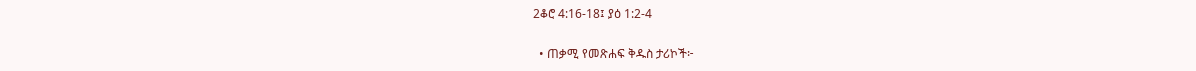2ቆሮ 4:16-18፤ ያዕ 1:2-4

  • ጠቃሚ የመጽሐፍ ቅዱስ ታሪኮች፦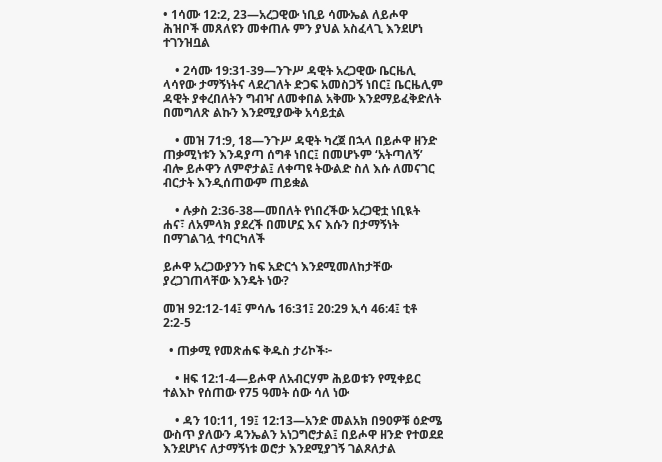• 1ሳሙ 12:2, 23—አረጋዊው ነቢይ ሳሙኤል ለይሖዋ ሕዝቦች መጸለዩን መቀጠሉ ምን ያህል አስፈላጊ እንደሆነ ተገንዝቧል

    • 2ሳሙ 19:31-39—ንጉሥ ዳዊት አረጋዊው ቤርዜሊ ላሳየው ታማኝነትና ላደረገለት ድጋፍ አመስጋኝ ነበር፤ ቤርዜሊም ዳዊት ያቀረበለትን ግብዣ ለመቀበል አቅሙ እንደማይፈቅድለት በመግለጽ ልኩን እንደሚያውቅ አሳይቷል

    • መዝ 71:9, 18—ንጉሥ ዳዊት ካረጀ በኋላ በይሖዋ ዘንድ ጠቃሚነቱን እንዳያጣ ሰግቶ ነበር፤ በመሆኑም ‘አትጣለኝ’ ብሎ ይሖዋን ለምኖታል፤ ለቀጣዩ ትውልድ ስለ እሱ ለመናገር ብርታት እንዲሰጠውም ጠይቋል

    • ሉቃስ 2:36-38—መበለት የነበረችው አረጋዊቷ ነቢዪት ሐና፣ ለአምላክ ያደረች በመሆኗ እና እሱን በታማኝነት በማገልገሏ ተባርካለች

ይሖዋ አረጋውያንን ከፍ አድርጎ እንደሚመለከታቸው ያረጋገጠላቸው እንዴት ነው?

መዝ 92:12-14፤ ምሳሌ 16:31፤ 20:29 ኢሳ 46:4፤ ቲቶ 2:2-5

  • ጠቃሚ የመጽሐፍ ቅዱስ ታሪኮች፦

    • ዘፍ 12:1-4—ይሖዋ ለአብርሃም ሕይወቱን የሚቀይር ተልእኮ የሰጠው የ75 ዓመት ሰው ሳለ ነው

    • ዳን 10:11, 19፤ 12:13—አንድ መልአክ በ90ዎቹ ዕድሜ ውስጥ ያለውን ዳንኤልን አነጋግሮታል፤ በይሖዋ ዘንድ የተወደደ እንደሆነና ለታማኝነቱ ወሮታ እንደሚያገኝ ገልጾለታል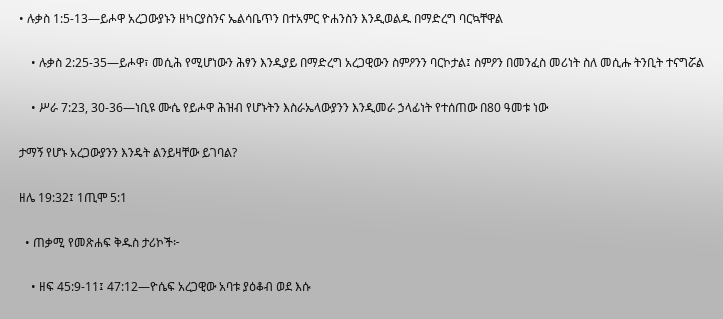• ሉቃስ 1:5-13—ይሖዋ አረጋውያኑን ዘካርያስንና ኤልሳቤጥን በተአምር ዮሐንስን እንዲወልዱ በማድረግ ባርኳቸዋል

    • ሉቃስ 2:25-35—ይሖዋ፣ መሲሕ የሚሆነውን ሕፃን እንዲያይ በማድረግ አረጋዊውን ስምዖንን ባርኮታል፤ ስምዖን በመንፈስ መሪነት ስለ መሲሑ ትንቢት ተናግሯል

    • ሥራ 7:23, 30-36—ነቢዩ ሙሴ የይሖዋ ሕዝብ የሆኑትን እስራኤላውያንን እንዲመራ ኃላፊነት የተሰጠው በ80 ዓመቱ ነው

ታማኝ የሆኑ አረጋውያንን እንዴት ልንይዛቸው ይገባል?

ዘሌ 19:32፤ 1ጢሞ 5:1

  • ጠቃሚ የመጽሐፍ ቅዱስ ታሪኮች፦

    • ዘፍ 45:9-11፤ 47:12—ዮሴፍ አረጋዊው አባቱ ያዕቆብ ወደ እሱ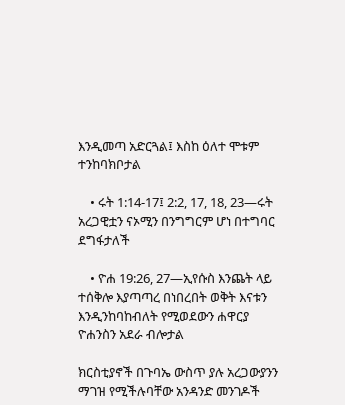እንዲመጣ አድርጓል፤ እስከ ዕለተ ሞቱም ተንከባክቦታል

    • ሩት 1:14-17፤ 2:2, 17, 18, 23—ሩት አረጋዊቷን ናኦሚን በንግግርም ሆነ በተግባር ደግፋታለች

    • ዮሐ 19:26, 27—ኢየሱስ እንጨት ላይ ተሰቅሎ እያጣጣረ በነበረበት ወቅት እናቱን እንዲንከባከብለት የሚወደውን ሐዋርያ ዮሐንስን አደራ ብሎታል

ክርስቲያኖች በጉባኤ ውስጥ ያሉ አረጋውያንን ማገዝ የሚችሉባቸው አንዳንድ መንገዶች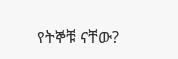የትኞቹ ናቸው?